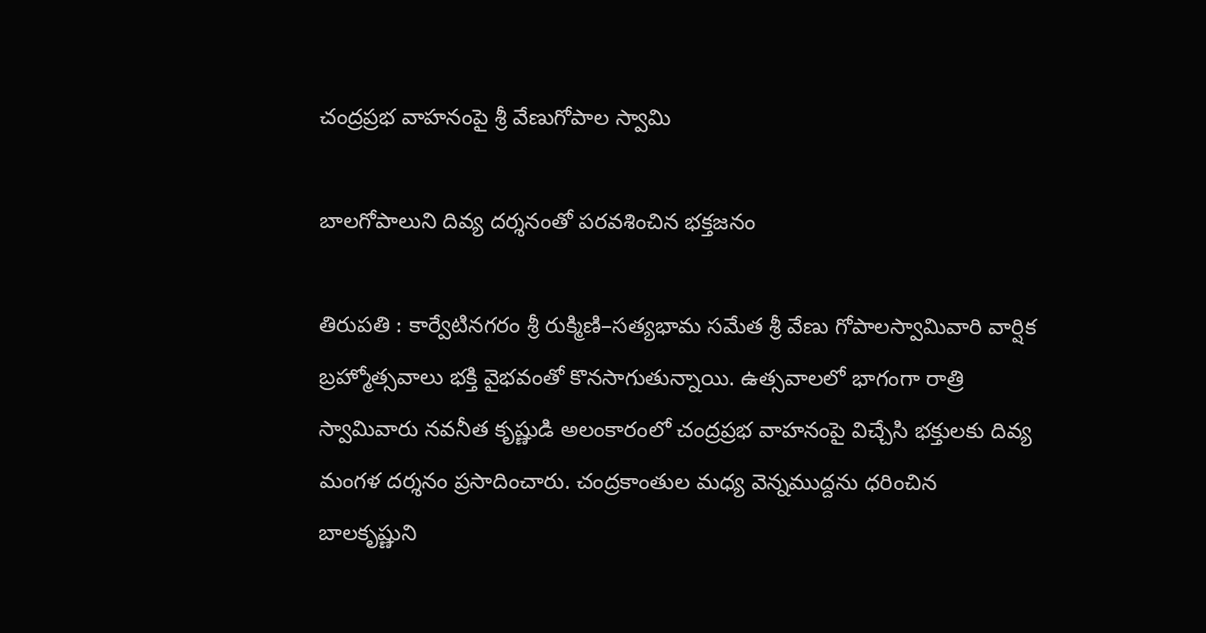చంద్రప్రభ వాహనంపై శ్రీ వేణుగోపాల స్వామి

బాలగోపాలుని దివ్య దర్శనంతో పరవశించిన భక్తజనం

తిరుపతి : కార్వేటినగరం శ్రీ రుక్మిణి–సత్యభామ సమేత శ్రీ వేణు గోపాలస్వామివారి వార్షిక బ్రహ్మోత్సవాలు భక్తి వైభవంతో కొనసాగుతున్నాయి. ఉత్సవాలలో భాగంగా రాత్రి స్వామివారు నవనీత కృష్ణుడి అలంకారంలో చంద్రప్రభ వాహనంపై విచ్చేసి భక్తులకు దివ్య మంగళ దర్శనం ప్రసాదించారు. చంద్రకాంతుల మధ్య వెన్నముద్దను ధరించిన బాలకృష్ణుని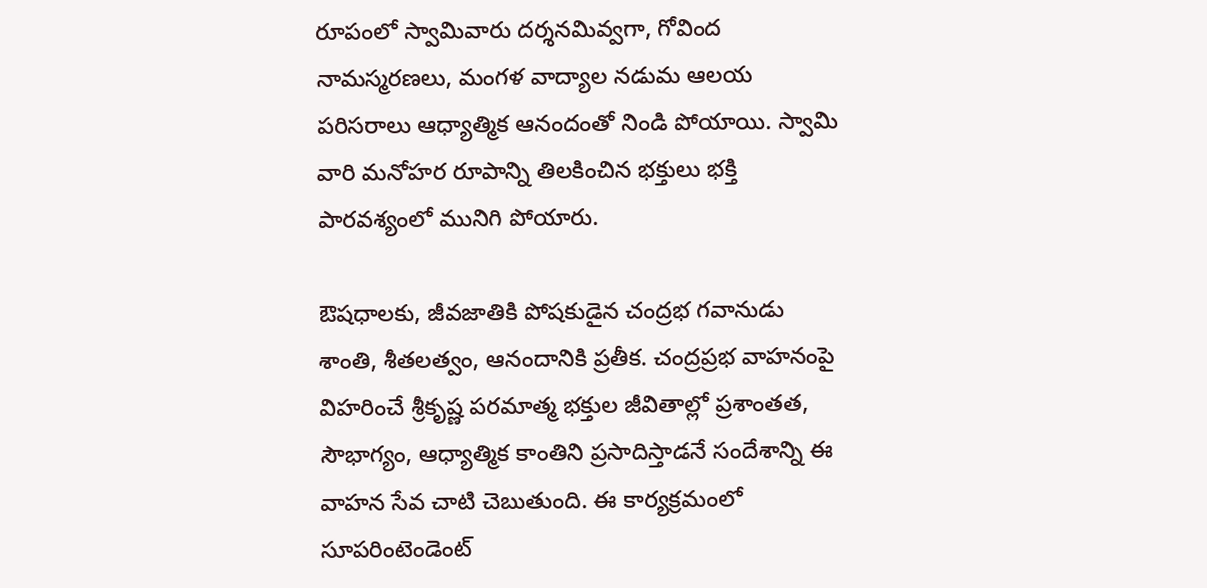రూపంలో స్వామివారు దర్శనమివ్వగా, గోవింద నామస్మరణలు, మంగళ వాద్యాల నడుమ ఆలయ పరిసరాలు ఆధ్యాత్మిక ఆనందంతో నిండి పోయాయి. స్వామి వారి మనోహర రూపాన్ని తిలకించిన భక్తులు భక్తి పారవశ్యంలో మునిగి పోయారు.

ఔషధాలకు, జీవజాతికి పోషకుడైన చంద్రభ గవానుడు శాంతి, శీతలత్వం, ఆనందానికి ప్రతీక. చంద్రప్రభ వాహనంపై విహరించే శ్రీకృష్ణ పరమాత్మ భక్తుల జీవితాల్లో ప్రశాంతత, సౌభాగ్యం, ఆధ్యాత్మిక కాంతిని ప్రసాదిస్తాడనే సందేశాన్ని ఈ వాహన సేవ చాటి చెబుతుంది. ఈ కార్యక్రమంలో సూపరింటెండెంట్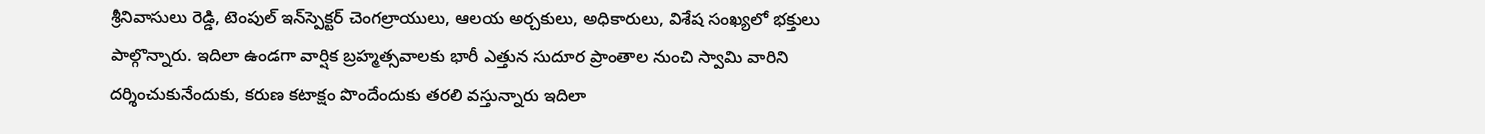శ్రీనివాసులు రెడ్డి, టెంపుల్ ఇన్‌స్పెక్టర్ చెంగల్రాయులు, ఆలయ అర్చకులు, అధికారులు, విశేష సంఖ్యలో భక్తులు పాల్గొన్నారు. ఇదిలా ఉండ‌గా వార్షిక బ్ర‌హ్మ‌త్సవాల‌కు భారీ ఎత్తున సుదూర ప్రాంతాల నుంచి స్వామి వారిని ద‌ర్శించుకునేందుకు, క‌రుణ కటాక్షం పొందేందుకు త‌ర‌లి వ‌స్తున్నారు ఇదిలా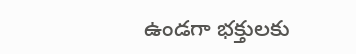ఉండ‌గా భ‌క్తుల‌కు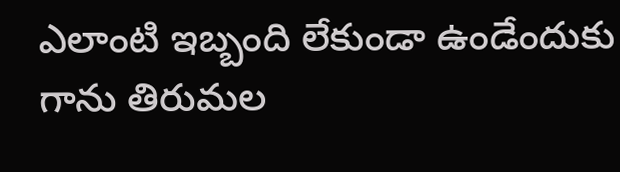ఎలాంటి ఇబ్బంది లేకుండా ఉండేందుకు గాను తిరుమ‌ల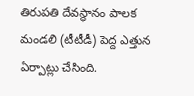తిరుప‌తి దేవ‌స్థానం పాల‌క మండ‌లి (టీటీడీ) పెద్ద ఎత్తున ఏర్పాట్లు చేసింది.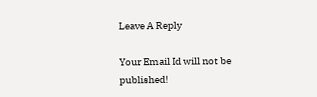Leave A Reply

Your Email Id will not be published!